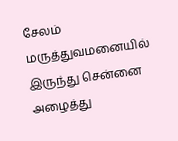சேலம் மருத்துவமனையில் இருந்து சென்னை அழைத்து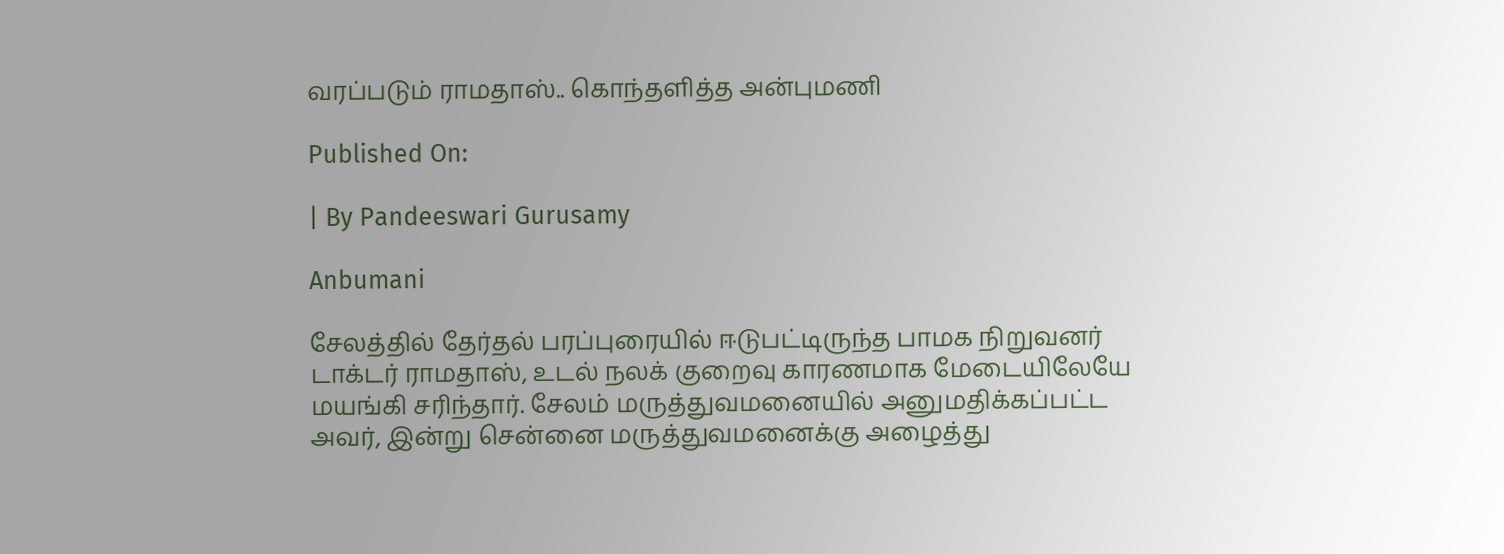வரப்படும் ராமதாஸ்.. கொந்தளித்த அன்புமணி

Published On:

| By Pandeeswari Gurusamy

Anbumani

சேலத்தில் தேர்தல் பரப்புரையில் ஈடுபட்டிருந்த பாமக நிறுவனர் டாக்டர் ராமதாஸ், உடல் நலக் குறைவு காரணமாக மேடையிலேயே மயங்கி சரிந்தார். சேலம் மருத்துவமனையில் அனுமதிக்கப்பட்ட அவர், இன்று சென்னை மருத்துவமனைக்கு அழைத்து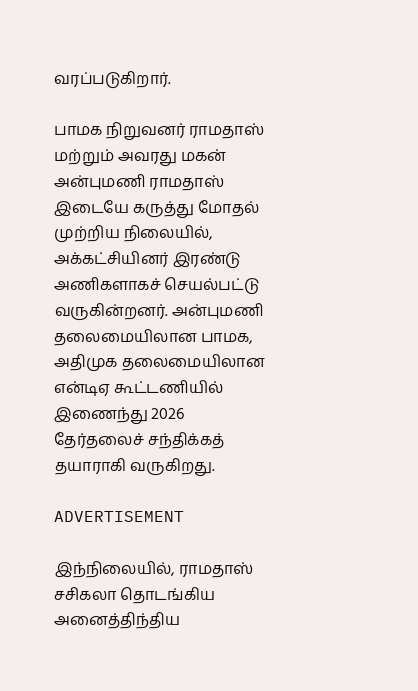வரப்படுகிறார்.

பாமக நிறுவனர் ராமதாஸ் மற்றும் அவரது மகன் அன்புமணி ராமதாஸ் இடையே கருத்து மோதல் முற்றிய நிலையில், அக்கட்சியினர் இரண்டு அணிகளாகச் செயல்பட்டு வருகின்றனர். அன்புமணி தலைமையிலான பாமக, அதிமுக தலைமையிலான என்டிஏ கூட்டணியில் இணைந்து 2026 தேர்தலைச் சந்திக்கத் தயாராகி வருகிறது.

ADVERTISEMENT

இந்நிலையில், ராமதாஸ் சசிகலா தொடங்கிய அனைத்திந்திய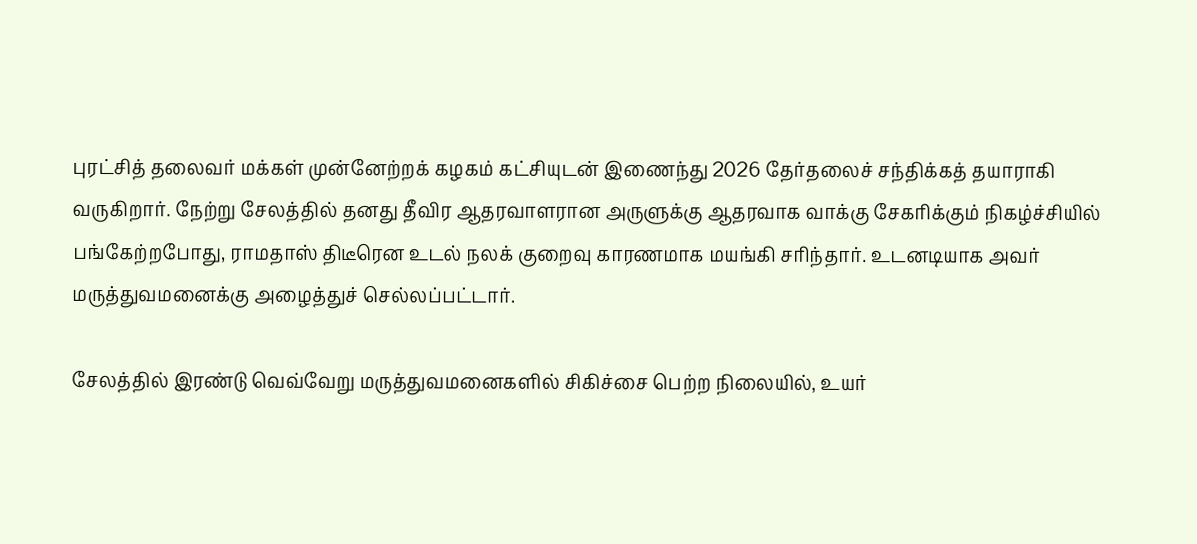புரட்சித் தலைவர் மக்கள் முன்னேற்றக் கழகம் கட்சியுடன் இணைந்து 2026 தேர்தலைச் சந்திக்கத் தயாராகி வருகிறார். நேற்று சேலத்தில் தனது தீவிர ஆதரவாளரான அருளுக்கு ஆதரவாக வாக்கு சேகரிக்கும் நிகழ்ச்சியில் பங்கேற்றபோது, ராமதாஸ் திடீரென உடல் நலக் குறைவு காரணமாக மயங்கி சரிந்தார். உடனடியாக அவர் மருத்துவமனைக்கு அழைத்துச் செல்லப்பட்டார்.

சேலத்தில் இரண்டு வெவ்வேறு மருத்துவமனைகளில் சிகிச்சை பெற்ற நிலையில், உயர்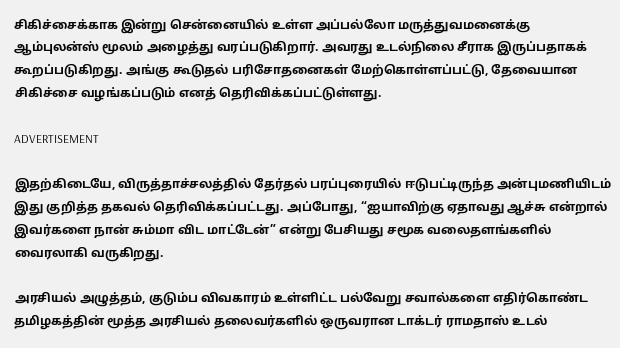சிகிச்சைக்காக இன்று சென்னையில் உள்ள அப்பல்லோ மருத்துவமனைக்கு ஆம்புலன்ஸ் மூலம் அழைத்து வரப்படுகிறார். அவரது உடல்நிலை சீராக இருப்பதாகக் கூறப்படுகிறது. அங்கு கூடுதல் பரிசோதனைகள் மேற்கொள்ளப்பட்டு, தேவையான சிகிச்சை வழங்கப்படும் எனத் தெரிவிக்கப்பட்டுள்ளது.

ADVERTISEMENT

இதற்கிடையே, விருத்தாச்சலத்தில் தேர்தல் பரப்புரையில் ஈடுபட்டிருந்த அன்புமணியிடம் இது குறித்த தகவல் தெரிவிக்கப்பட்டது. அப்போது, “ஐயாவிற்கு ஏதாவது ஆச்சு என்றால் இவர்களை நான் சும்மா விட மாட்டேன்” என்று பேசியது சமூக வலைதளங்களில் வைரலாகி வருகிறது.

அரசியல் அழுத்தம், குடும்ப விவகாரம் உள்ளிட்ட பல்வேறு சவால்களை எதிர்கொண்ட தமிழகத்தின் மூத்த அரசியல் தலைவர்களில் ஒருவரான டாக்டர் ராமதாஸ் உடல்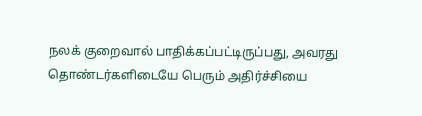நலக் குறைவால் பாதிக்கப்பட்டிருப்பது, அவரது தொண்டர்களிடையே பெரும் அதிர்ச்சியை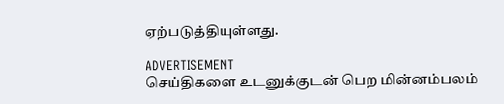ஏற்படுத்தியுள்ளது.

ADVERTISEMENT
செய்திகளை உடனுக்குடன் பெற மின்னம்பலம்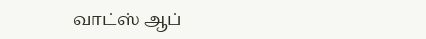வாட்ஸ் ஆப்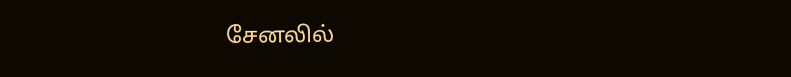சேனலில்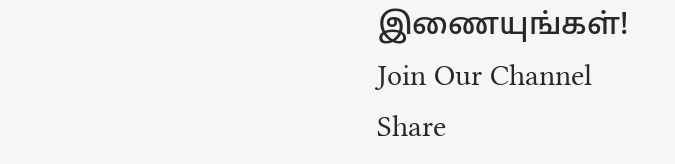இணையுங்கள்!
Join Our Channel
Share